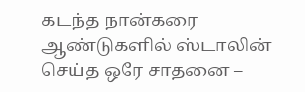கடந்த நான்கரை ஆண்டுகளில் ஸ்டாலின் செய்த ஒரே சாதனை –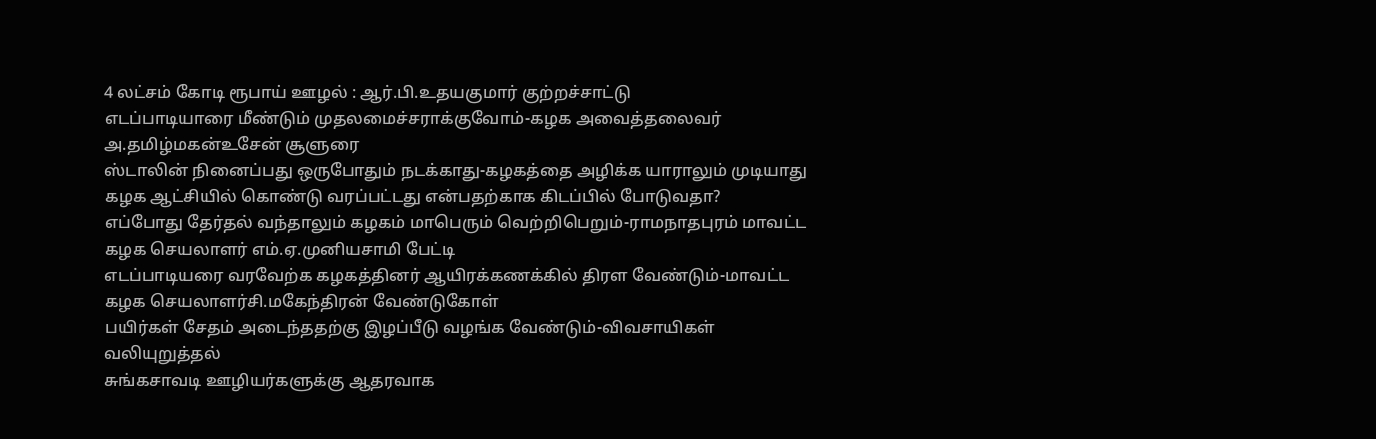4 லட்சம் கோடி ரூபாய் ஊழல் : ஆர்.பி.உதயகுமார் குற்றச்சாட்டு
எடப்பாடியாரை மீண்டும் முதலமைச்சராக்குவோம்-கழக அவைத்தலைவர் அ.தமிழ்மகன்உசேன் சூளுரை
ஸ்டாலின் நினைப்பது ஒருபோதும் நடக்காது-கழகத்தை அழிக்க யாராலும் முடியாது
கழக ஆட்சியில் கொண்டு வரப்பட்டது என்பதற்காக கிடப்பில் போடுவதா?
எப்போது தேர்தல் வந்தாலும் கழகம் மாபெரும் வெற்றிபெறும்-ராமநாதபுரம் மாவட்ட கழக செயலாளர் எம்.ஏ.முனியசாமி பேட்டி
எடப்பாடியரை வரவேற்க கழகத்தினர் ஆயிரக்கணக்கில் திரள வேண்டும்-மாவட்ட கழக செயலாளர்சி.மகேந்திரன் வேண்டுகோள்
பயிர்கள் சேதம் அடைந்ததற்கு இழப்பீடு வழங்க வேண்டும்-விவசாயிகள் வலியுறுத்தல்
சுங்கசாவடி ஊழியர்களுக்கு ஆதரவாக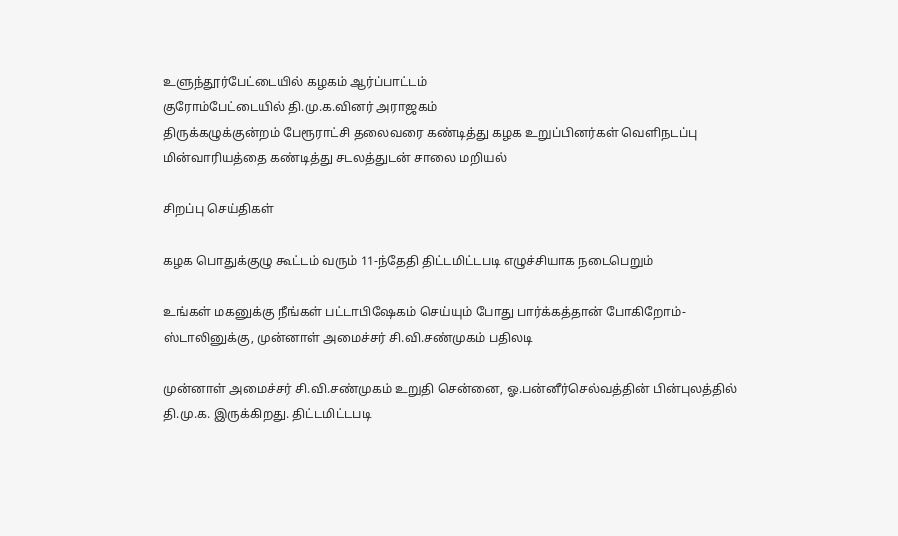உளுந்தூர்பேட்டையில் கழகம் ஆர்ப்பாட்டம்
குரோம்பேட்டையில் தி.மு.க.வினர் அராஜகம்
திருக்கழுக்குன்றம் பேரூராட்சி தலைவரை கண்டித்து கழக உறுப்பினர்கள் வெளிநடப்பு
மின்வாரியத்தை கண்டித்து சடலத்துடன் சாலை மறியல்

சிறப்பு செய்திகள்

கழக பொதுக்குழு கூட்டம் வரும் 11-ந்தேதி திட்டமிட்டபடி எழுச்சியாக நடைபெறும்

உங்கள் மகனுக்கு நீங்கள் பட்டாபிஷேகம் செய்யும் போது பார்க்கத்தான் போகிறோம்-ஸ்டாலினுக்கு, முன்னாள் அமைச்சர் சி.வி.சண்முகம் பதிலடி

முன்னாள் அமைச்சர் சி.வி.சண்முகம் உறுதி சென்னை, ஓ.பன்னீர்செல்வத்தின் பின்புலத்தில் தி.மு.க. இருக்கிறது. திட்டமிட்டபடி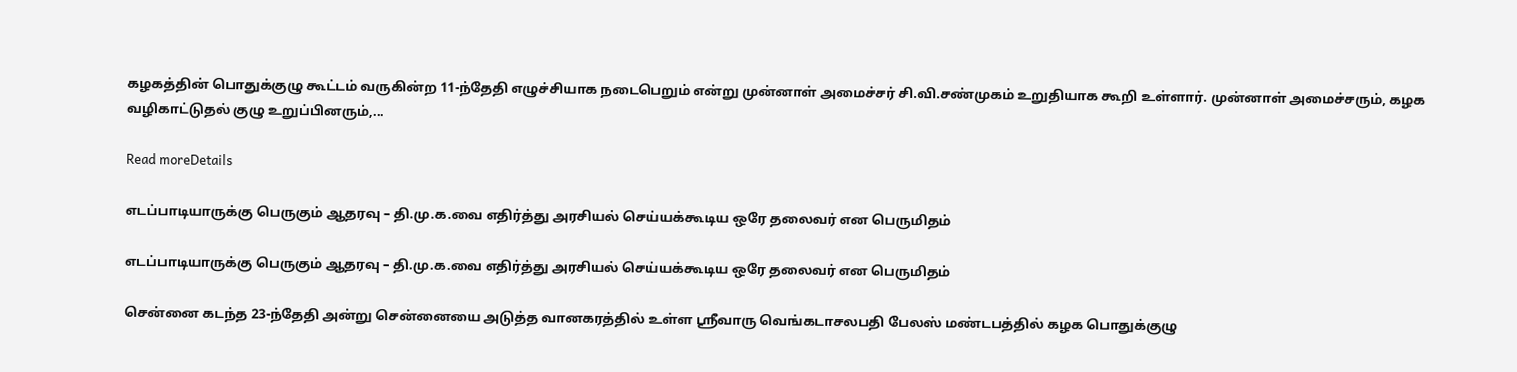கழகத்தின் பொதுக்குழு கூட்டம் வருகின்ற 11-ந்தேதி எழுச்சியாக நடைபெறும் என்று முன்னாள் அமைச்சர் சி.வி.சண்முகம் உறுதியாக கூறி உள்ளார். முன்னாள் அமைச்சரும், கழக வழிகாட்டுதல் குழு உறுப்பினரும்,...

Read moreDetails

எடப்பாடியாருக்கு பெருகும் ஆதரவு – தி.மு.க.வை எதிர்த்து அரசியல் செய்யக்கூடிய ஒரே தலைவர் என பெருமிதம்

எடப்பாடியாருக்கு பெருகும் ஆதரவு – தி.மு.க.வை எதிர்த்து அரசியல் செய்யக்கூடிய ஒரே தலைவர் என பெருமிதம்

சென்னை கடந்த 23-ந்தேதி அன்று சென்னையை அடுத்த வானகரத்தில் உள்ள ஸ்ரீவாரு வெங்கடாசலபதி பேலஸ் மண்டபத்தில் கழக பொதுக்குழு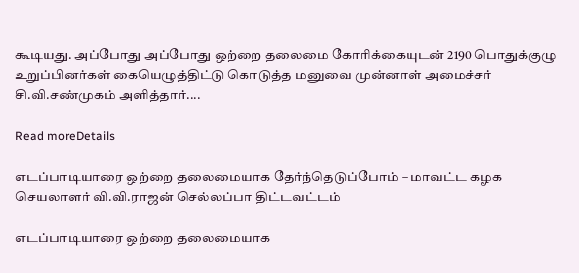கூடியது. அப்போது அப்போது ஒற்றை தலைமை கோரிக்கையுடன் 2190 பொதுக்குழு உறுப்பினர்கள் கையெழுத்திட்டு கொடுத்த மனுவை முன்னாள் அமைச்சர் சி.வி.சண்முகம் அளித்தார்....

Read moreDetails

எடப்பாடியாரை ஒற்றை தலைமையாக தேர்ந்தெடுப்போம் – மாவட்ட கழக செயலாளர் வி.வி.ராஜன் செல்லப்பா திட்டவட்டம்

எடப்பாடியாரை ஒற்றை தலைமையாக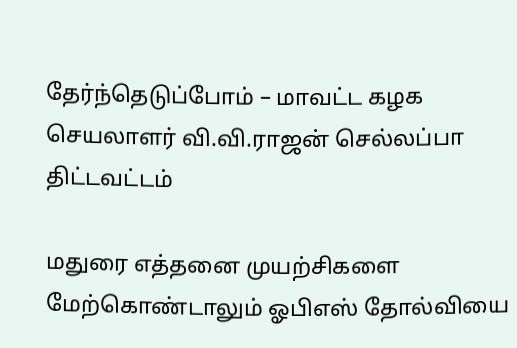தேர்ந்தெடுப்போம் – மாவட்ட கழக செயலாளர் வி.வி.ராஜன் செல்லப்பா திட்டவட்டம்

மதுரை எத்தனை முயற்சிகளை மேற்கொண்டாலும் ஓபிஎஸ் தோல்வியை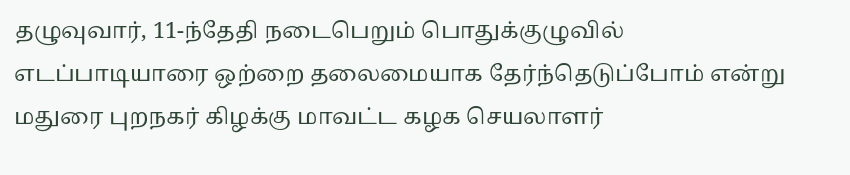தழுவுவார், 11-ந்தேதி நடைபெறும் பொதுக்குழுவில் எடப்பாடியாரை ஒற்றை தலைமையாக தேர்ந்தெடுப்போம் என்று மதுரை புறநகர் கிழக்கு மாவட்ட கழக செயலாளர்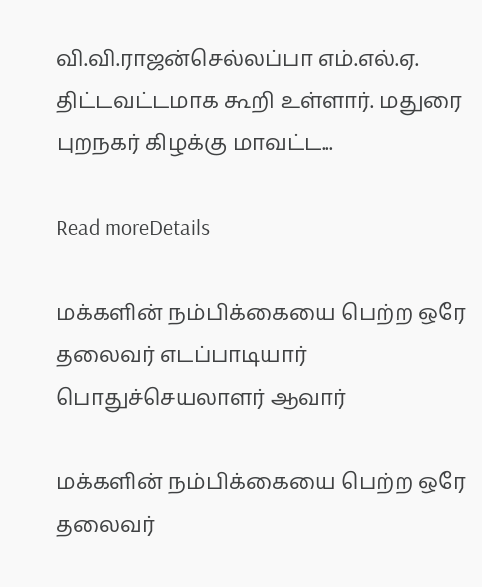வி.வி.ராஜன்செல்லப்பா எம்.எல்.ஏ. திட்டவட்டமாக கூறி உள்ளார். மதுரை புறநகர் கிழக்கு மாவட்ட...

Read moreDetails

மக்களின் நம்பிக்கையை பெற்ற ஒரே தலைவர் எடப்பாடியார் பொதுச்செயலாளர் ஆவார்

மக்களின் நம்பிக்கையை பெற்ற ஒரே தலைவர்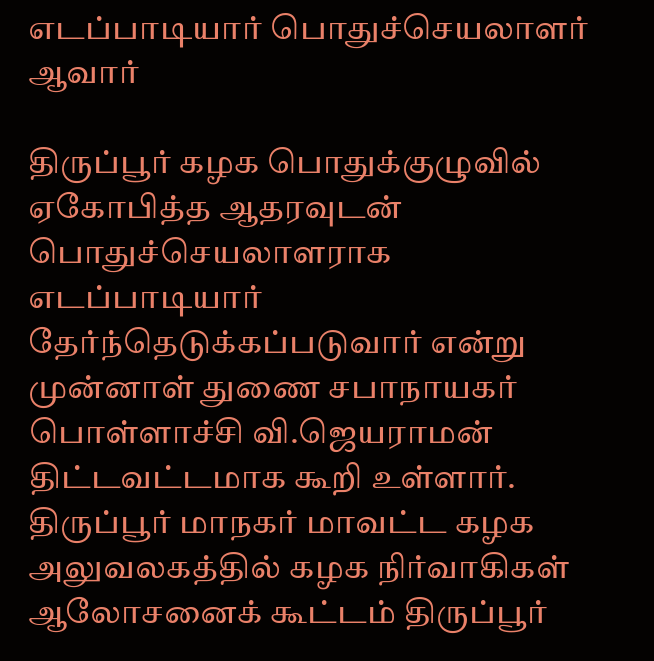எடப்பாடியார் பொதுச்செயலாளர் ஆவார்

திருப்பூர் கழக பொதுக்குழுவில் ஏகோபித்த ஆதரவுடன் பொதுச்செயலாளராக எடப்பாடியார் தேர்ந்தெடுக்கப்படுவார் என்று முன்னாள் துணை சபாநாயகர் பொள்ளாச்சி வி.ஜெயராமன் திட்டவட்டமாக கூறி உள்ளார். திருப்பூர் மாநகர் மாவட்ட கழக அலுவலகத்தில் கழக நிர்வாகிகள் ஆலோசனைக் கூட்டம் திருப்பூர்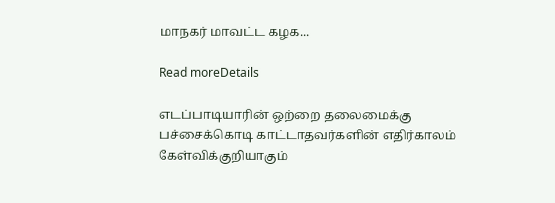மாநகர் மாவட்ட கழக...

Read moreDetails

எடப்பாடியாரின் ஒற்றை தலைமைக்கு பச்சைக்கொடி காட்டாதவர்களின் எதிர்காலம் கேள்விக்குறியாகும்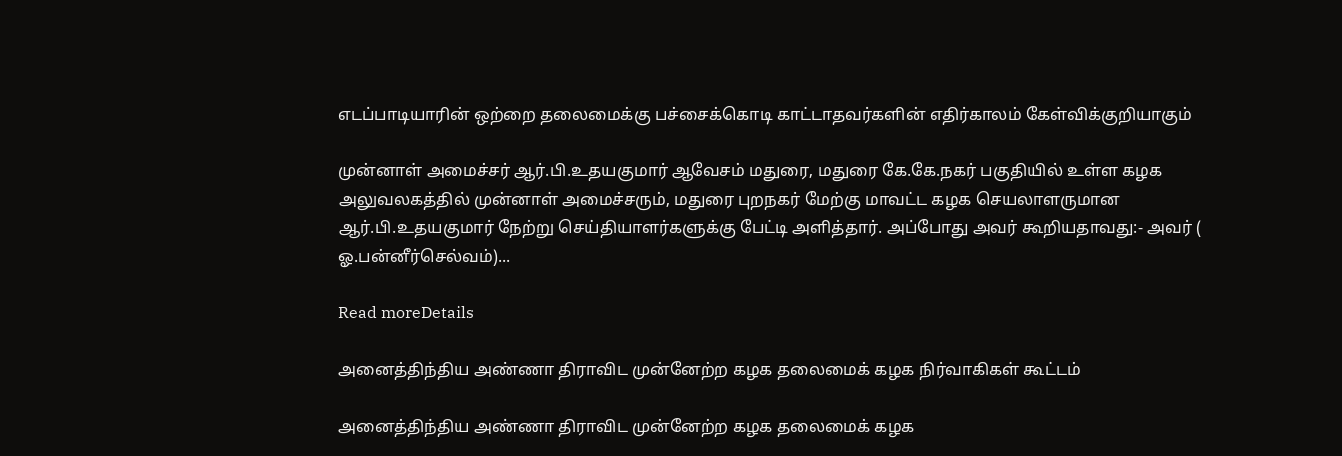எடப்பாடியாரின் ஒற்றை தலைமைக்கு பச்சைக்கொடி காட்டாதவர்களின் எதிர்காலம் கேள்விக்குறியாகும்

முன்னாள் அமைச்சர் ஆர்.பி.உதயகுமார் ஆவேசம் மதுரை, மதுரை கே.கே.நகர் பகுதியில் உள்ள கழக அலுவலகத்தில் முன்னாள் அமைச்சரும், மதுரை புறநகர் மேற்கு மாவட்ட கழக செயலாளருமான ஆர்.பி.உதயகுமார் நேற்று செய்தியாளர்களுக்கு பேட்டி அளித்தார். அப்போது அவர் கூறியதாவது:- அவர் ( ஓ.பன்னீர்செல்வம்)...

Read moreDetails

அனைத்திந்திய அண்ணா திராவிட முன்னேற்ற கழக தலைமைக் கழக நிர்வாகிகள் கூட்டம்

அனைத்திந்திய அண்ணா திராவிட முன்னேற்ற கழக தலைமைக் கழக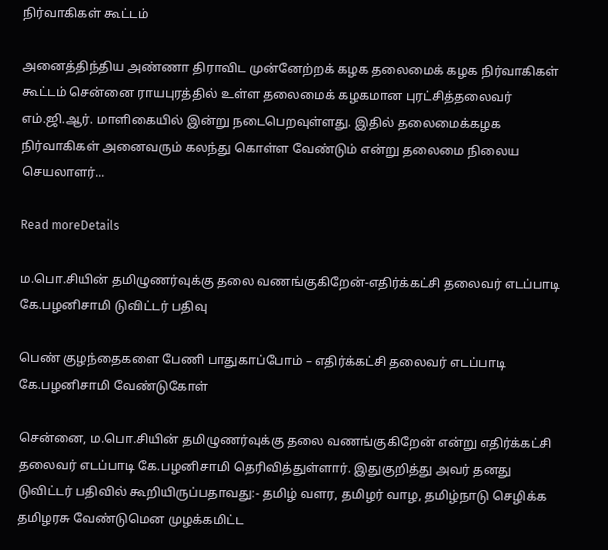நிர்வாகிகள் கூட்டம்

அனைத்திந்திய அண்ணா திராவிட முன்னேற்றக் கழக தலைமைக் கழக நிர்வாகிகள் கூட்டம் சென்னை ராயபுரத்தில் உள்ள தலைமைக் கழகமான புரட்சித்தலைவர் எம்.ஜி.ஆர். மாளிகையில் இன்று நடைபெறவுள்ளது. இதில் தலைமைக்கழக நிர்வாகிகள் அனைவரும் கலந்து கொள்ள வேண்டும் என்று தலைமை நிலைய செயலாளர்...

Read moreDetails

ம.பொ.சியின் தமிழுணர்வுக்கு தலை வணங்குகிறேன்-எதிர்க்கட்சி தலைவர் எடப்பாடி கே.பழனிசாமி டுவிட்டர் பதிவு

பெண் குழந்தைகளை பேணி பாதுகாப்போம் – எதிர்க்கட்சி தலைவர் எடப்பாடி கே.பழனிசாமி வேண்டுகோள்

சென்னை, ம.பொ.சியின் தமிழுணர்வுக்கு தலை வணங்குகிறேன் என்று எதிர்க்கட்சி தலைவர் எடப்பாடி கே.பழனிசாமி தெரிவித்துள்ளார். இதுகுறித்து அவர் தனது டுவிட்டர் பதிவில் கூறியிருப்பதாவது:- தமிழ் வளர, தமிழர் வாழ, தமிழ்நாடு செழிக்க தமிழரசு வேண்டுமென முழக்கமிட்ட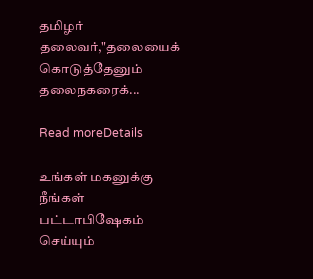தமிழர் தலைவர்,"தலையைக் கொடுத்தேனும் தலைநகரைக்...

Read moreDetails

உங்கள் மகனுக்கு நீங்கள் பட்டாபிஷேகம் செய்யும்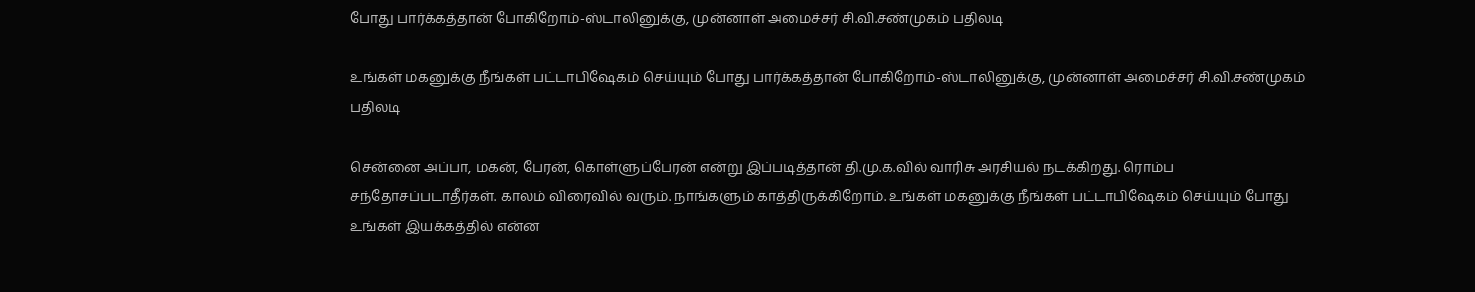போது பார்க்கத்தான் போகிறோம்-ஸ்டாலினுக்கு, முன்னாள் அமைச்சர் சி.வி.சண்முகம் பதிலடி

உங்கள் மகனுக்கு நீங்கள் பட்டாபிஷேகம் செய்யும் போது பார்க்கத்தான் போகிறோம்-ஸ்டாலினுக்கு, முன்னாள் அமைச்சர் சி.வி.சண்முகம் பதிலடி

சென்னை அப்பா, மகன், பேரன், கொள்ளுப்பேரன் என்று இப்படித்தான் தி.மு.க.வில் வாரிசு அரசியல் நடக்கிறது. ரொம்ப சந்தோசப்படாதீர்கள். காலம் விரைவில் வரும். நாங்களும் காத்திருக்கிறோம். உங்கள் மகனுக்கு நீங்கள் பட்டாபிஷேகம் செய்யும் போது உங்கள் இயக்கத்தில் என்ன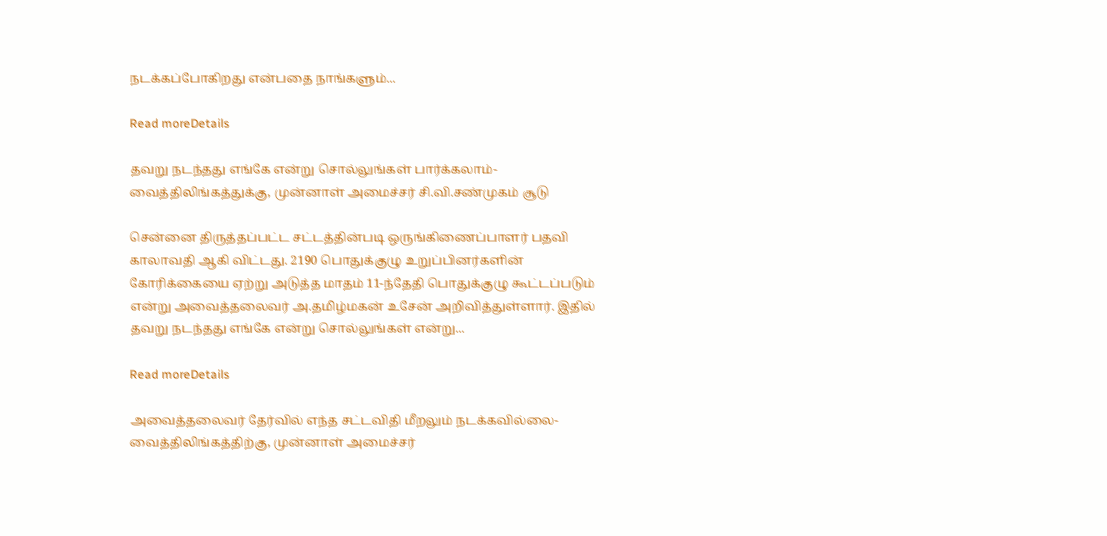நடக்கப்போகிறது என்பதை நாங்களும்...

Read moreDetails

தவறு நடந்தது எங்கே என்று சொல்லுங்கள் பார்க்கலாம்-வைத்திலிங்கத்துக்கு, முன்னாள் அமைச்சர் சி.வி.சண்முகம் சூடு

சென்னை திருத்தப்பட்ட சட்டத்தின்படி ஒருங்கிணைப்பாளர் பதவி காலாவதி ஆகி விட்டது. 2190 பொதுக்குழு உறுப்பினர்களின் கோரிக்கையை ஏற்று அடுத்த மாதம் 11-ந்தேதி பொதுக்குழு கூட்டப்படும் என்று அவைத்தலைவர் அ.தமிழ்மகன் உசேன் அறிவித்துள்ளார். இதில் தவறு நடந்தது எங்கே என்று சொல்லுங்கள் என்று...

Read moreDetails

அவைத்தலைவர் தேர்வில் எந்த சட்டவிதி மீறலும் நடக்கவில்லை-வைத்திலிங்கத்திற்கு, முன்னாள் அமைச்சர்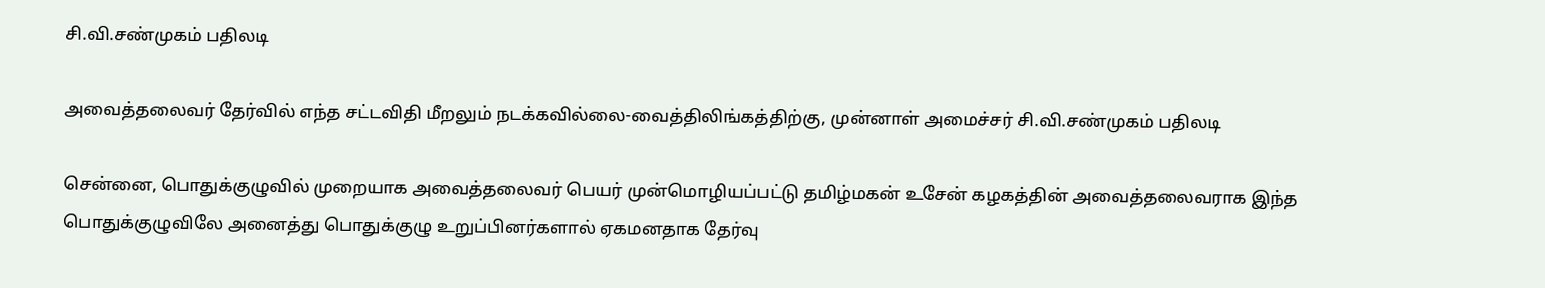சி.வி.சண்முகம் பதிலடி

அவைத்தலைவர் தேர்வில் எந்த சட்டவிதி மீறலும் நடக்கவில்லை-வைத்திலிங்கத்திற்கு, முன்னாள் அமைச்சர் சி.வி.சண்முகம் பதிலடி

சென்னை, பொதுக்குழுவில் முறையாக அவைத்தலைவர் பெயர் முன்மொழியப்பட்டு தமிழ்மகன் உசேன் கழகத்தின் அவைத்தலைவராக இந்த பொதுக்குழுவிலே அனைத்து பொதுக்குழு உறுப்பினர்களால் ஏகமனதாக தேர்வு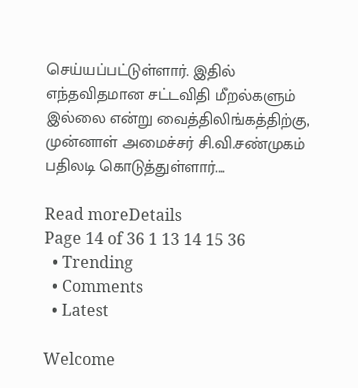செய்யப்பட்டுள்ளார். இதில் எந்தவிதமான சட்டவிதி மீறல்களும் இல்லை என்று வைத்திலிங்கத்திற்கு, முன்னாள் அமைச்சர் சி.வி.சண்முகம் பதிலடி கொடுத்துள்ளார்....

Read moreDetails
Page 14 of 36 1 13 14 15 36
  • Trending
  • Comments
  • Latest

Welcome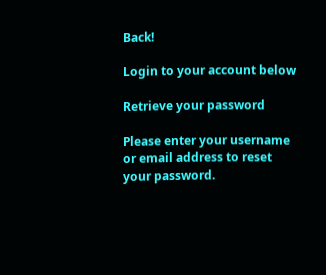Back!

Login to your account below

Retrieve your password

Please enter your username or email address to reset your password.